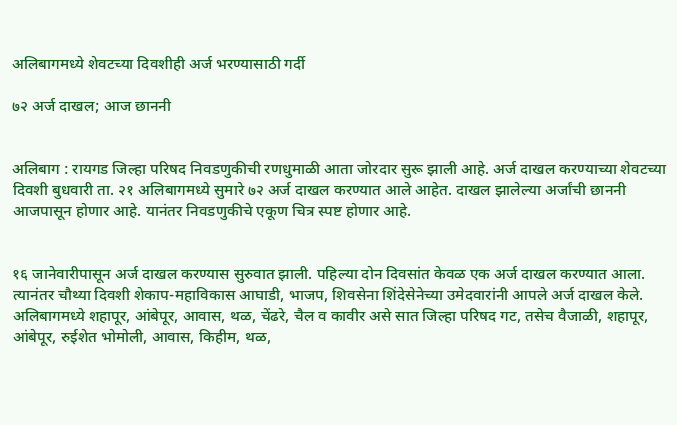अलिबागमध्ये शेवटच्या दिवशीही अर्ज भरण्यासाठी गर्दी

७२ अर्ज दाखल; आज छाननी


अलिबाग : रायगड जिल्हा परिषद निवडणुकीची रणधुमाळी आता जोरदार सुरू झाली आहे. अर्ज दाखल करण्याच्या शेवटच्या दिवशी बुधवारी ता. २१ अलिबागमध्ये सुमारे ७२ अर्ज दाखल करण्यात आले आहेत. दाखल झालेल्या अर्जांची छाननी आजपासून होणार आहे. यानंतर निवडणुकीचे एकूण चित्र स्पष्ट होणार आहे.


१६ जानेवारीपासून अर्ज दाखल करण्यास सुरुवात झाली. पहिल्या दोन दिवसांत केवळ एक अर्ज दाखल करण्यात आला. त्यानंतर चौथ्या दिवशी शेकाप-महाविकास आघाडी, भाजप, शिवसेना शिंदेसेनेच्या उमेदवारांनी आपले अर्ज दाखल केले. अलिबागमध्ये शहापूर, आंबेपूर, आवास, थळ, चेंढरे, चैल व कावीर असे सात जिल्हा परिषद गट, तसेच वैजाळी, शहापूर, आंबेपूर, रुईशेत भोमोली, आवास, किहीम, थळ,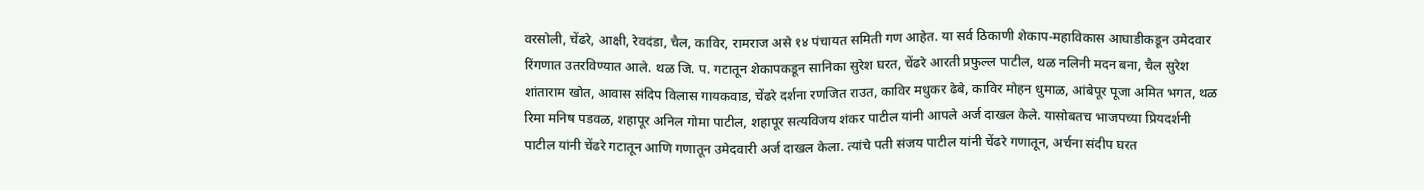वरसोली, चेंढरे, आक्षी, रेवदंडा, चैल, काविर, रामराज असे १४ पंचायत समिती गण आहेत. या सर्व ठिकाणी शेकाप-महाविकास आघाडीकडून उमेदवार रिंगणात उतरविण्यात आले. थळ जि. प. गटातून शेकापकडून सानिका सुरेश घरत, चेंढरे आरती प्रफुल्ल पाटील, थळ नलिनी मदन बना, चैल सुरेश शांताराम खोत, आवास संदिप विलास गायकवाड, चेंढरे दर्शना रणजित राउत, काविर मधुकर ढेबे, काविर मोहन धुमाळ, आंबेपूर पूजा अमित भगत, थळ रिमा मनिष पडवळ, शहापूर अनिल गोमा पाटील, शहापूर सत्यविजय शंकर पाटील यांनी आपले अर्ज दाखल केले. यासोबतच भाजपच्या प्रियदर्शनी पाटील यांनी चेंढरे गटातून आणि गणातून उमेदवारी अर्ज दाखल केला. त्यांचे पती संजय पाटील यांनी चेंढरे गणातून, अर्चना संदीप घरत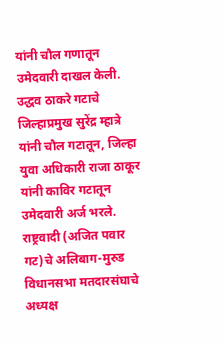यांनी चौल गणातून उमेदवारी दाखल केली. उद्धव ठाकरे गटाचे जिल्हाप्रमुख सुरेंद्र म्हात्रे यांनी चौल गटातून, जिल्हा युवा अधिकारी राजा ठाकूर यांनी काविर गटातून उमेदवारी अर्ज भरले. राष्ट्रवादी (अजित पवार गट)चे अलिबाग-मुरुड विधानसभा मतदारसंघाचे अध्यक्ष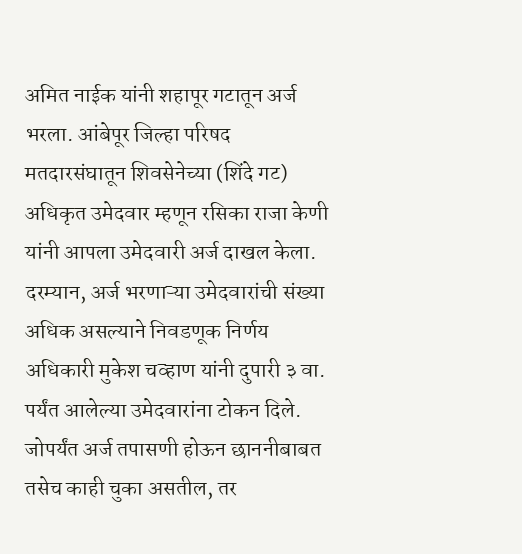अमित नाईक यांनी शहापूर गटातून अर्ज भरला. आंबेपूर जिल्हा परिषद मतदारसंघातून शिवसेनेच्या (शिंदे गट) अधिकृत उमेदवार म्हणून रसिका राजा केणी यांनी आपला उमेदवारी अर्ज दाखल केला. दरम्यान, अर्ज भरणाऱ्या उमेदवारांची संख्या अधिक असल्याने निवडणूक निर्णय अधिकारी मुकेश चव्हाण यांनी दुपारी ३ वा. पर्यंत आलेल्या उमेदवारांना टोकन दिले. जोपर्यंत अर्ज तपासणी होऊन छाननीबाबत तसेच काही चुका असतील, तर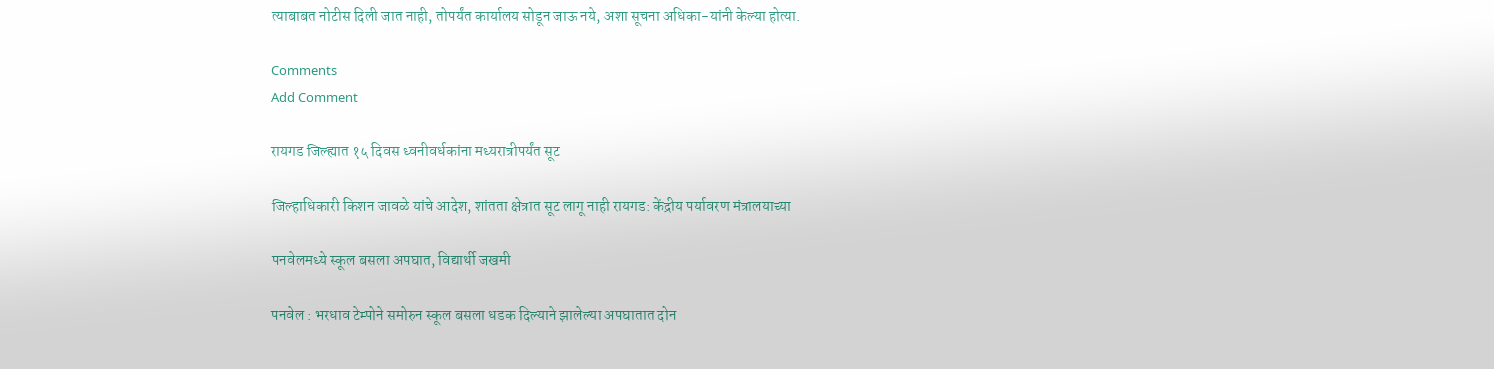त्याबाबत नोटीस दिली जात नाही, तोपर्यंत कार्यालय सोडून जाऊ नये, अशा सूचना अधिका-यांनी केल्या होत्या.

Comments
Add Comment

रायगड जिल्ह्यात १५ दिवस ध्वनीवर्धकांना मध्यरात्रीपर्यंत सूट

जिल्हाधिकारी किशन जावळे यांचे आदेश, शांतता क्षेत्रात सूट लागू नाही रायगड: केंद्रीय पर्यावरण मंत्रालयाच्या

पनवेलमध्ये स्कूल बसला अपघात, विद्यार्थी जखमी

पनवेल : भरधाव टेम्पोने समोरुन स्कूल बसला धडक दिल्याने झालेल्या अपघातात दोन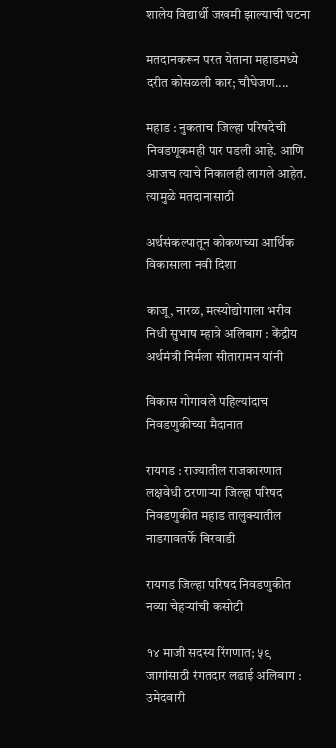शालेय विद्यार्थी जखमी झाल्याची घटना

मतदानकरून परत येताना महाडमध्ये दरीत कोसळली कार; चौघेजण....

महाड : नुकताच जिल्हा परिषदेची निवडणूकमही पार पडली आहे. आणि आजच त्याचे निकालही लागले आहेत. त्यामुळे मतदानासाठी

अर्थसंकल्पातून कोकणच्या आर्थिक विकासाला नवी दिशा

काजू, नारळ, मत्स्योद्योगाला भरीव निधी सुभाष म्हात्रे अलिबाग : केंद्रीय अर्थमंत्री निर्मला सीतारामन यांनी

विकास गोगावले पहिल्यांदाच निवडणुकीच्या मैदानात

रायगड : राज्यातील राजकारणात लक्षवेधी ठरणाऱ्या जिल्हा परिषद निवडणुकीत महाड तालुक्यातील नाडगावतर्फे बिरवाडी

रायगड जिल्हा परिषद निवडणुकीत नव्या चेहऱ्यांची कसोटी

१४ माजी सदस्य रिंगणात; ५९ जागांसाठी रंगतदार लढाई अलिबाग : उमेदवारी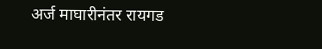अर्ज माघारीनंतर रायगड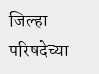जिल्हा परिषदेच्या